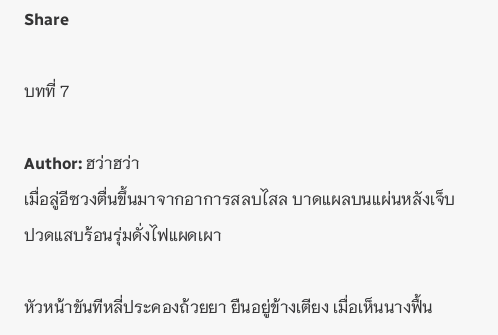Share

บทที่ 7

Author: ฮว่าฮว่า
เมื่อลู่อีซวงตื่นขึ้นมาจากอาการสลบไสล บาดแผลบนแผ่นหลังเจ็บปวดแสบร้อนรุ่มดั่งไฟแผดเผา

หัวหน้าขันทีหลี่ประคองถ้วยยา ยืนอยู่ข้างเตียง เมื่อเห็นนางฟื้น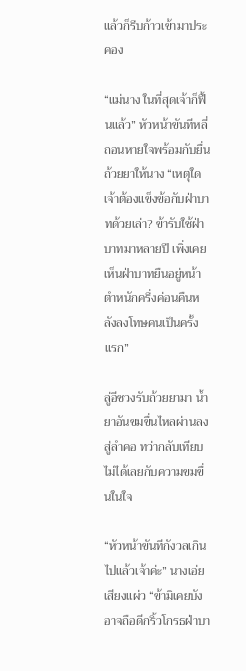แล้วก็รีบก้าวเข้ามาประคอง

“แม่นาง ในที่สุดเจ้าก็ฟื้นแล้ว” หัวหน้าขันทีหลี่ถอนหายใจพร้อมกับยื่นถ้วยยาให้นาง “เหตุใดเจ้าต้องแข็งข้อกับฝ่าบาทด้วยเล่า? ข้ารับใช้ฝ่าบาทมาหลายปี เพิ่งเคยเห็นฝ่าบาทยืนอยู่หน้าตำหนักครึ่งค่อนคืนหลังลงโทษคนเป็นครั้งแรก”

ลู่อีซวงรับถ้วยยามา น้ำยาอันขมขื่นไหลผ่านลงสู่ลำคอ ทว่ากลับเทียบไม่ได้เลยกับความขมขื่นในใจ

“หัวหน้าขันทีกังวลเกินไปแล้วเจ้าค่ะ” นางเอ่ยเสียงแผ่ว “ข้ามิเคยบังอาจถือดีกริ้วโกรธฝ่าบา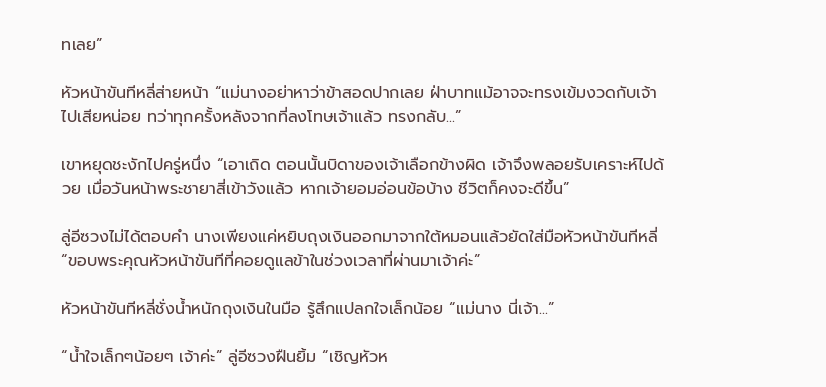ทเลย”

หัวหน้าขันทีหลี่ส่ายหน้า “แม่นางอย่าหาว่าข้าสอดปากเลย ฝ่าบาทแม้อาจจะทรงเข้มงวดกับเจ้าไปเสียหน่อย ทว่าทุกครั้งหลังจากที่ลงโทษเจ้าแล้ว ทรงกลับ...”

เขาหยุดชะงักไปครู่หนึ่ง “เอาเถิด ตอนนั้นบิดาของเจ้าเลือกข้างผิด เจ้าจึงพลอยรับเคราะห์ไปด้วย เมื่อวันหน้าพระชายาสี่เข้าวังแล้ว หากเจ้ายอมอ่อนข้อบ้าง ชีวิตก็คงจะดีขึ้น”

ลู่อีซวงไม่ได้ตอบคำ นางเพียงแค่หยิบถุงเงินออกมาจากใต้หมอนแล้วยัดใส่มือหัวหน้าขันทีหลี่ “ขอบพระคุณหัวหน้าขันทีที่คอยดูแลข้าในช่วงเวลาที่ผ่านมาเจ้าค่ะ”

หัวหน้าขันทีหลี่ชั่งน้ำหนักถุงเงินในมือ รู้สึกแปลกใจเล็กน้อย “แม่นาง นี่เจ้า...”

“น้ำใจเล็กๆน้อยๆ เจ้าค่ะ” ลู่อีซวงฝืนยิ้ม “เชิญหัวห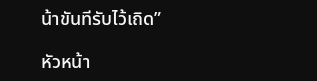น้าขันทีรับไว้เถิด”

หัวหน้า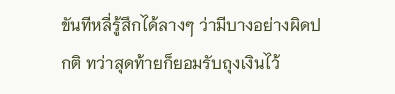ขันทีหลี่รู้สึกได้ลางๆ ว่ามีบางอย่างผิดปกติ ทว่าสุดท้ายก็ยอมรับถุงเงินไว้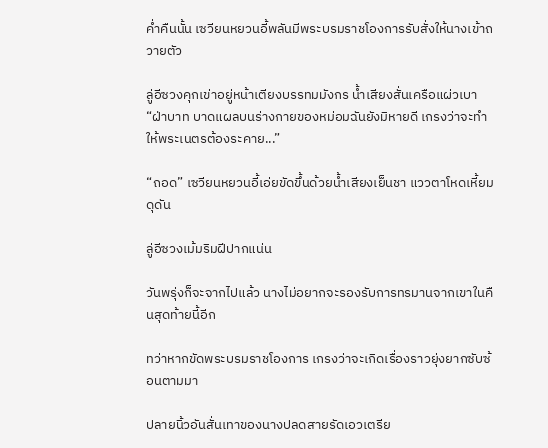ค่ำคืนนั้น เซวียนหยวนอี้พลันมีพระบรมราชโองการรับสั่งให้นางเข้าถวายตัว

ลู่อีซวงคุกเข่าอยู่หน้าเตียงบรรทมมังกร น้ำเสียงสั่นเครือแผ่วเบา “ฝ่าบาท บาดแผลบนร่างกายของหม่อมฉันยังมิหายดี เกรงว่าจะทำให้พระเนตรต้องระคาย...”

“ถอด” เซวียนหยวนอี้เอ่ยขัดขึ้นด้วยน้ำเสียงเย็นชา แววตาโหดเหี้ยมดุดัน

ลู่อีซวงเม้มริมฝีปากแน่น

วันพรุ่งก็จะจากไปแล้ว นางไม่อยากจะรองรับการทรมานจากเขาในคืนสุดท้ายนี้อีก

ทว่าหากขัดพระบรมราชโองการ เกรงว่าจะเกิดเรื่องราวยุ่งยากซับซ้อนตามมา

ปลายนิ้วอันสั่นเทาของนางปลดสายรัดเอวเตรีย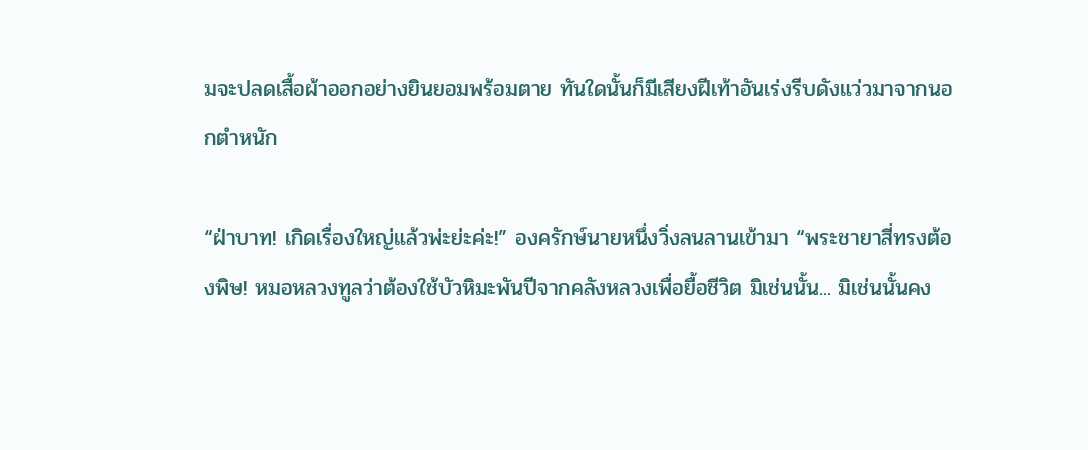มจะปลดเสื้อผ้าออกอย่างยินยอมพร้อมตาย ทันใดนั้นก็มีเสียงฝีเท้าอันเร่งรีบดังแว่วมาจากนอกตำหนัก

“ฝ่าบาท! เกิดเรื่องใหญ่แล้วพ่ะย่ะค่ะ!” องครักษ์นายหนึ่งวิ่งลนลานเข้ามา “พระชายาสี่ทรงต้องพิษ! หมอหลวงทูลว่าต้องใช้บัวหิมะพันปีจากคลังหลวงเพื่อยื้อชีวิต มิเช่นนั้น... มิเช่นนั้นคง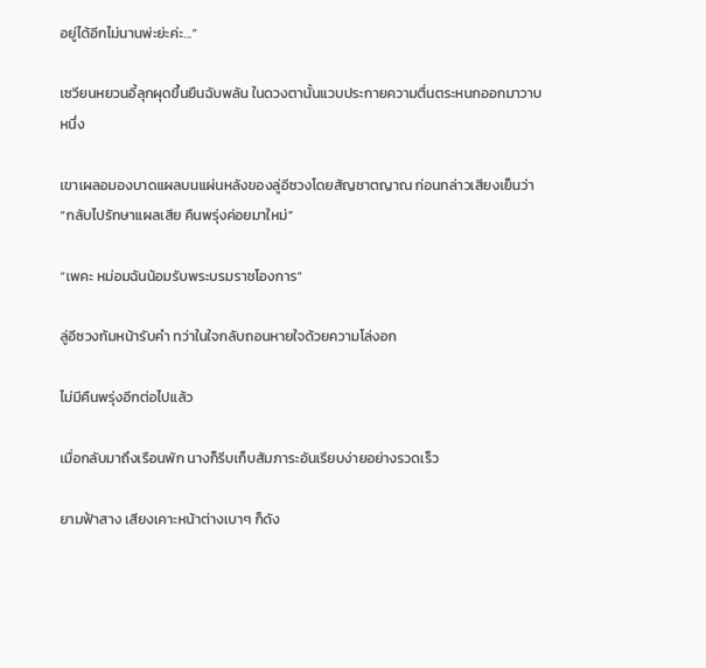อยู่ได้อีกไม่นานพ่ะย่ะค่ะ...”

เซวียนหยวนอี้ลุกผุดขึ้นยืนฉับพลัน ในดวงตานั้นแวบประกายความตื่นตระหนกออกมาวาบหนึ่ง

เขาเผลอมองบาดแผลบนแผ่นหลังของลู่อีซวงโดยสัญชาตญาณ ก่อนกล่าวเสียงเย็นว่า “กลับไปรักษาแผลเสีย คืนพรุ่งค่อยมาใหม่”

“เพคะ หม่อมฉันน้อมรับพระบรมราชโองการ”

ลู่อีซวงก้มหน้ารับคำ ทว่าในใจกลับถอนหายใจด้วยความโล่งอก

ไม่มีคืนพรุ่งอีกต่อไปแล้ว

เมื่อกลับมาถึงเรือนพัก นางก็รีบเก็บสัมภาระอันเรียบง่ายอย่างรวดเร็ว

ยามฟ้าสาง เสียงเคาะหน้าต่างเบาๆ ก็ดัง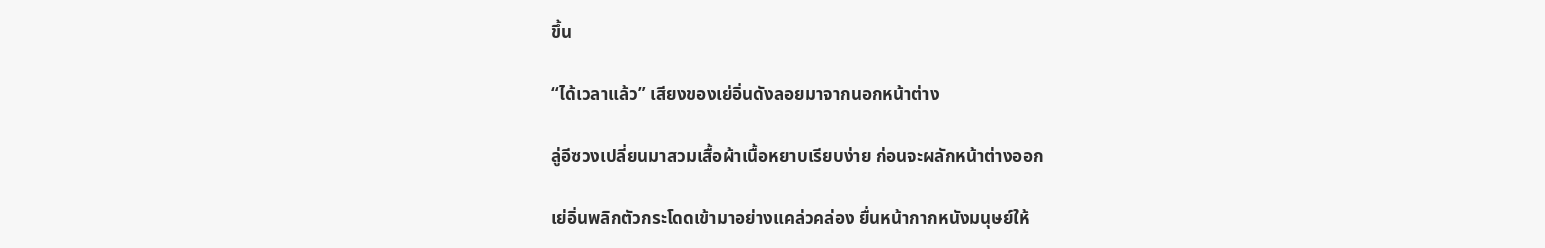ขึ้น

“ได้เวลาแล้ว” เสียงของเย่อิ่นดังลอยมาจากนอกหน้าต่าง

ลู่อีซวงเปลี่ยนมาสวมเสื้อผ้าเนื้อหยาบเรียบง่าย ก่อนจะผลักหน้าต่างออก

เย่อิ่นพลิกตัวกระโดดเข้ามาอย่างแคล่วคล่อง ยื่นหน้ากากหนังมนุษย์ให้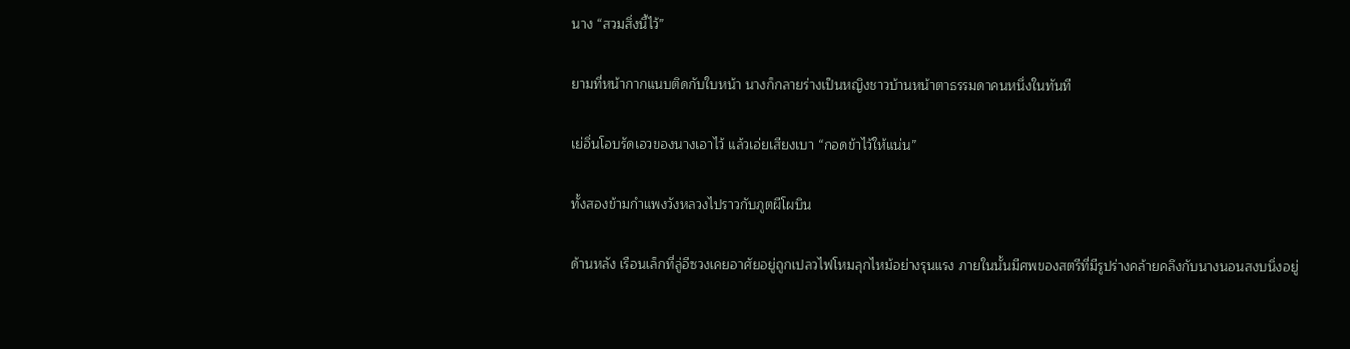นาง “สวมสิ่งนี้ไว้”

ยามที่หน้ากากแนบติดกับใบหน้า นางก็กลายร่างเป็นหญิงชาวบ้านหน้าตาธรรมดาคนหนึ่งในทันที

เย่อิ่นโอบรัดเอวของนางเอาไว้ แล้วเอ่ยเสียงเบา “กอดข้าไว้ให้แน่น”

ทั้งสองข้ามกำแพงวังหลวงไปราวกับภูตผีโผบิน

ด้านหลัง เรือนเล็กที่ลู่อีซวงเคยอาศัยอยู่ถูกเปลวไฟโหมลุกไหม้อย่างรุนแรง ภายในนั้นมีศพของสตรีที่มีรูปร่างคล้ายคลึงกับนางนอนสงบนิ่งอยู่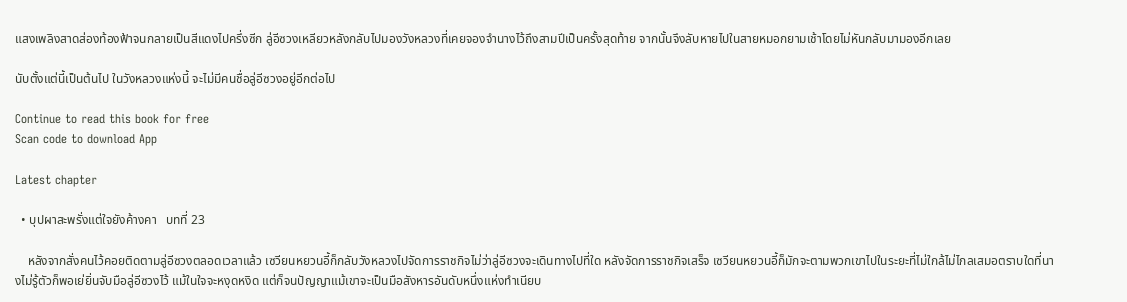แสงเพลิงสาดส่องท้องฟ้าจนกลายเป็นสีแดงไปครึ่งซีก ลู่อีซวงเหลียวหลังกลับไปมองวังหลวงที่เคยจองจำนางไว้ถึงสามปีเป็นครั้งสุดท้าย จากนั้นจึงลับหายไปในสายหมอกยามเช้าโดยไม่หันกลับมามองอีกเลย

นับตั้งแต่นี้เป็นต้นไป ในวังหลวงแห่งนี้ จะไม่มีคนชื่อลู่อีซวงอยู่อีกต่อไป

Continue to read this book for free
Scan code to download App

Latest chapter

  • บุปผาสะพรั่งแต่ใจยังค้างคา   บทที่ 23

    หลังจากสั่งคนไว้คอยติดตามลู่อีซวงตลอดเวลาแล้ว เซวียนหยวนอี้ก็กลับวังหลวงไปจัดการราชกิจไม่ว่าลู่อีซวงจะเดินทางไปที่ใด หลังจัดการราชกิจเสร็จ เซวียนหยวนอี้ก็มักจะตามพวกเขาไปในระยะที่ไม่ใกล้ไม่ไกลเสมอตราบใดที่นางไม่รู้ตัวก็พอเย่ยิ่นจับมือลู่อีซวงไว้ แม้ในใจจะหงุดหงิด แต่ก็จนปัญญาแม้เขาจะเป็นมือสังหารอันดับหนึ่งแห่งทำเนียบ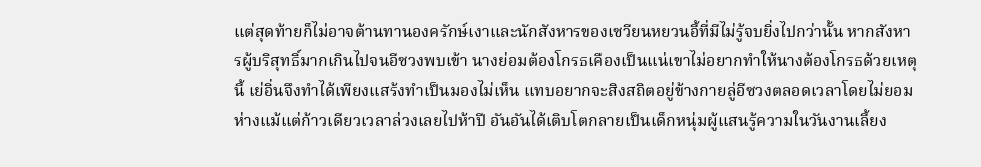แต่สุดท้ายก็ไม่อาจต้านทานองครักษ์เงาและนักสังหารของเซวียนหยวนอี้ที่มีไม่รู้จบยิ่งไปกว่านั้น หากสังหารผู้บริสุทธิ์มากเกินไปจนอีซวงพบเข้า นางย่อมต้องโกรธเคืองเป็นแน่เขาไม่อยากทำให้นางต้องโกรธด้วยเหตุนี้ เย่อิ่นจึงทำได้เพียงแสร้งทำเป็นมองไม่เห็น แทบอยากจะสิงสถิตอยู่ข้างกายลู่อีซวงตลอดเวลาโดยไม่ยอมห่างแม้แต่ก้าวเดียวเวลาล่วงเลยไปห้าปี อันอันได้เติบโตกลายเป็นเด็กหนุ่มผู้แสนรู้ความในวันงานเลี้ยง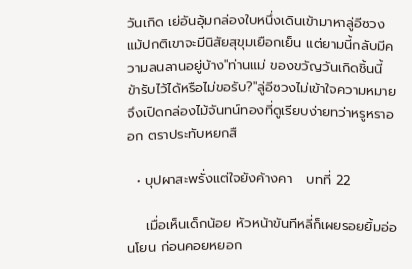วันเกิด เย่อันอุ้มกล่องใบหนึ่งเดินเข้ามาหาลู่อีซวง แม้ปกติเขาจะมีนิสัยสุขุมเยือกเย็น แต่ยามนี้กลับมีความลนลานอยู่บ้าง"ท่านแม่ ของขวัญวันเกิดชิ้นนี้ ข้ารับไว้ได้หรือไม่ขอรับ?"ลู่อีซวงไม่เข้าใจความหมาย จึงเปิดกล่องไม้จันทน์ทองที่ดูเรียบง่ายทว่าหรูหราออก ตราประทับหยกสื

  • บุปผาสะพรั่งแต่ใจยังค้างคา   บทที่ 22

    เมื่อเห็นเด็กน้อย หัวหน้าขันทีหลี่ก็เผยรอยยิ้มอ่อนโยน ก่อนคอยหยอก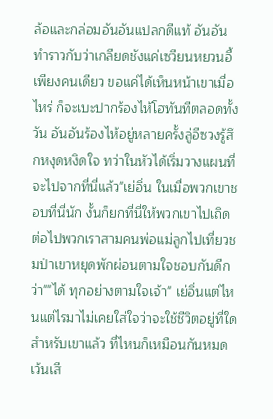ล้อและกล่อมอันอันแปลกดีแท้ อันอันทำราวกับว่าเกลียดชังแค่เซวียนหยวนอี้เพียงคนเดียว ขอแค่ได้เห็นหน้าเขาเมื่อไหร่ ก็จะเบะปากร้องไห้โฮทันทีตลอดทั้งวัน อันอันร้องไห้อยู่หลายครั้งลู่อีซวงรู้สึกหงุดหงิดใจ ทว่าในหัวได้เริ่มวางแผนที่จะไปจากที่นี่แล้ว"เย่อิ่น ในเมื่อพวกเขาชอบที่นี่นัก งั้นก็ยกที่นี่ให้พวกเขาไปเถิด ต่อไปพวกเราสามคนพ่อแม่ลูกไปเที่ยวชมป่าเขาหยุดพักผ่อนตามใจชอบกันดีกว่า""ได้ ทุกอย่างตามใจเจ้า" เย่อิ่นแต่ไหนแต่ไรมาไม่เคยใส่ใจว่าจะใช้ชีวิตอยู่ที่ใดสำหรับเขาแล้ว ที่ไหนก็เหมือนกันหมด เว้นเสี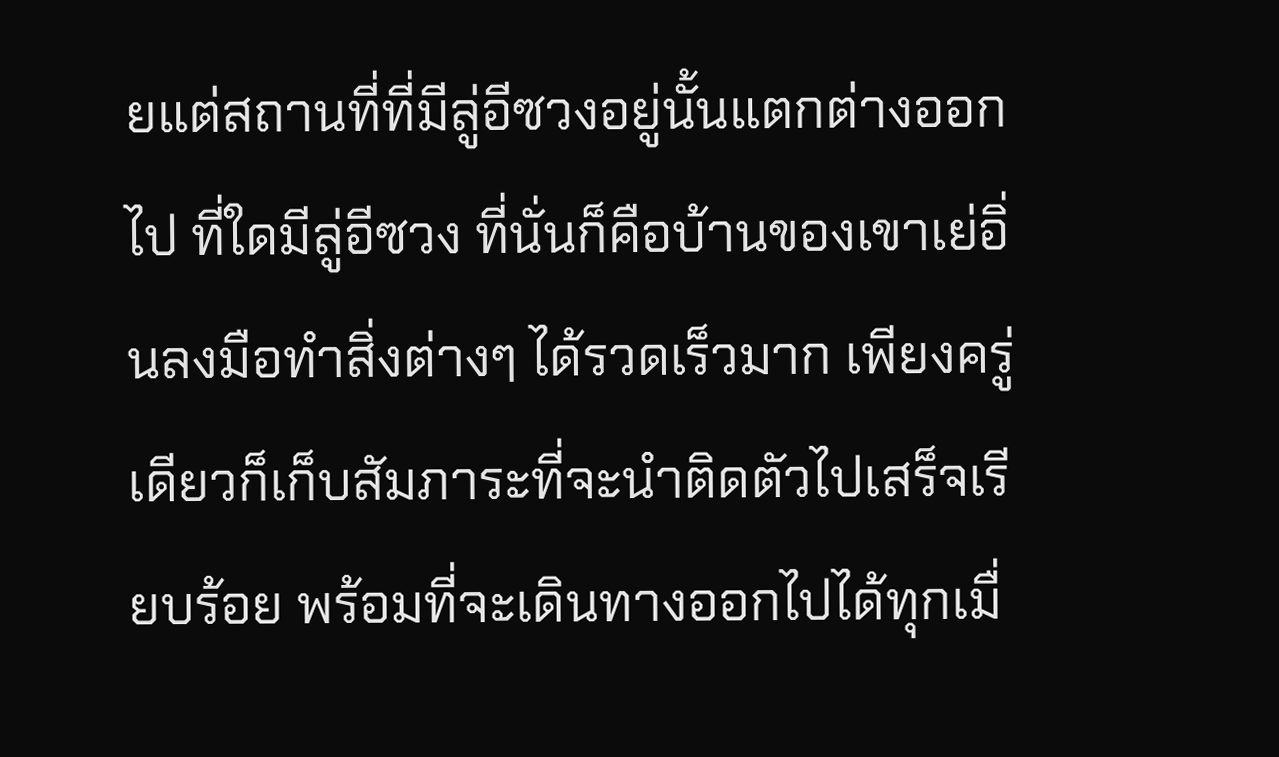ยแต่สถานที่ที่มีลู่อีซวงอยู่นั้นแตกต่างออกไป ที่ใดมีลู่อีซวง ที่นั่นก็คือบ้านของเขาเย่อิ่นลงมือทำสิ่งต่างๆ ได้รวดเร็วมาก เพียงครู่เดียวก็เก็บสัมภาระที่จะนำติดตัวไปเสร็จเรียบร้อย พร้อมที่จะเดินทางออกไปได้ทุกเมื่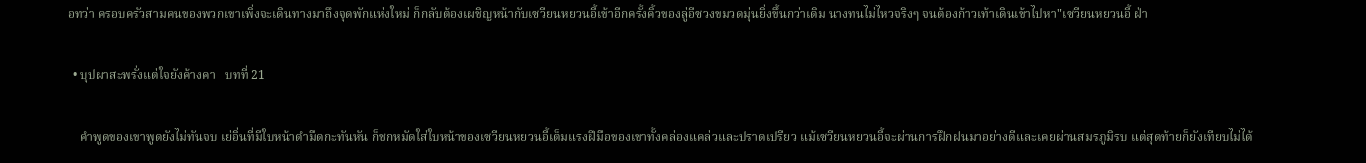อทว่า ครอบครัวสามคนของพวกเขาเพิ่งจะเดินทางมาถึงจุดพักแห่งใหม่ ก็กลับต้องเผชิญหน้ากับเซวียนหยวนอี้เข้าอีกครั้งคิ้วของลู่อีซวงขมวดมุ่นยิ่งขึ้นกว่าเดิม นางทนไม่ไหวจริงๆ จนต้องก้าวเท้าเดินเข้าไปหา"เซวียนหยวนอี้ ฝ่า

  • บุปผาสะพรั่งแต่ใจยังค้างคา   บทที่ 21

    คำพูดของเขาพูดยังไม่ทันจบ เย่อิ่นที่มีใบหน้าดำมืดกะทันหัน ก็ชกหมัดใส่ใบหน้าของเซวียนหยวนอี้เต็มแรงฝีมือของเขาทั้งคล่องแคล่วและปราดเปรียว แม้เซวียนหยวนอี้จะผ่านการฝึกฝนมาอย่างดีและเคยผ่านสมรภูมิรบ แต่สุดท้ายก็ยังเทียบไม่ได้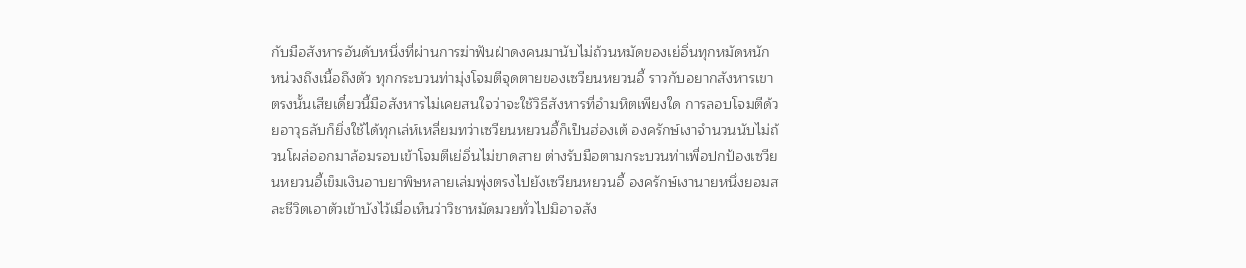กับมือสังหารอันดับหนึ่งที่ผ่านการฆ่าฟันฝ่าดงคนมานับไม่ถ้วนหมัดของเย่อิ่นทุกหมัดหนักหน่วงถึงเนื้อถึงตัว ทุกกระบวนท่ามุ่งโจมตีจุดตายของเซวียนหยวนอี้ ราวกับอยากสังหารเขาตรงนั้นเสียเดี๋ยวนี้มือสังหารไม่เคยสนใจว่าจะใช้วิธีสังหารที่อำมหิตเพียงใด การลอบโจมตีด้วยอาวุธลับก็ยิ่งใช้ได้ทุกเล่ห์เหลี่ยมทว่าเซวียนหยวนอี้ก็เป็นฮ่องเต้ องครักษ์เงาจำนวนนับไม่ถ้วนโผล่ออกมาล้อมรอบเข้าโจมตีเย่อิ่นไม่ขาดสาย ต่างรับมือตามกระบวนท่าเพื่อปกป้องเซวียนหยวนอี้เข็มเงินอาบยาพิษหลายเล่มพุ่งตรงไปยังเซวียนหยวนอี้ องครักษ์เงานายหนึ่งยอมสละชีวิตเอาตัวเข้าบังไว้เมื่อเห็นว่าวิชาหมัดมวยทั่วไปมิอาจสัง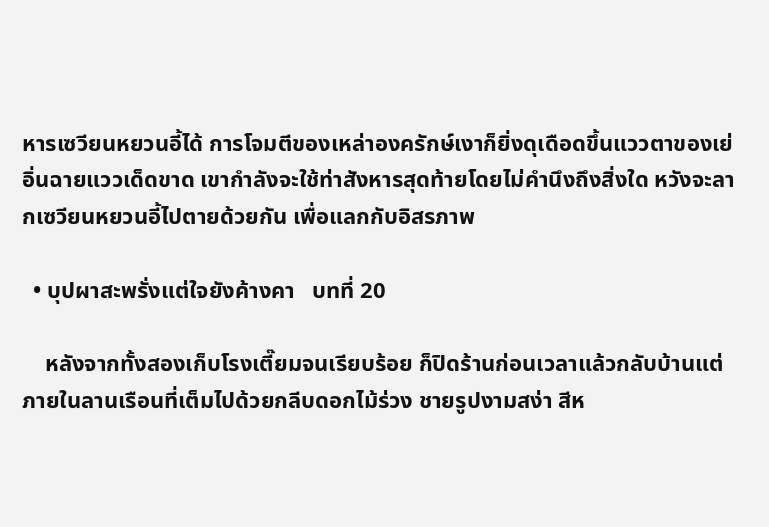หารเซวียนหยวนอี้ได้ การโจมตีของเหล่าองครักษ์เงาก็ยิ่งดุเดือดขึ้นแววตาของเย่อิ่นฉายแววเด็ดขาด เขากำลังจะใช้ท่าสังหารสุดท้ายโดยไม่คำนึงถึงสิ่งใด หวังจะลากเซวียนหยวนอี้ไปตายด้วยกัน เพื่อแลกกับอิสรภาพ

  • บุปผาสะพรั่งแต่ใจยังค้างคา   บทที่ 20

    หลังจากทั้งสองเก็บโรงเตี๊ยมจนเรียบร้อย ก็ปิดร้านก่อนเวลาแล้วกลับบ้านแต่ภายในลานเรือนที่เต็มไปด้วยกลีบดอกไม้ร่วง ชายรูปงามสง่า สีห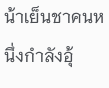น้าเย็นชาคนหนึ่งกำลังอุ้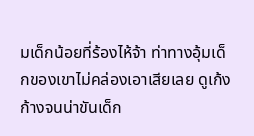มเด็กน้อยที่ร้องไห้จ้า ท่าทางอุ้มเด็กของเขาไม่คล่องเอาเสียเลย ดูเก้งก้างจนน่าขันเด็ก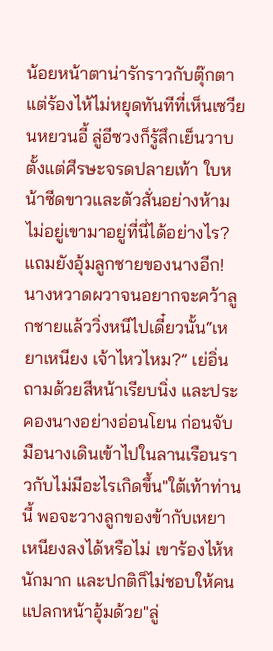น้อยหน้าตาน่ารักราวกับตุ๊กตา แต่ร้องไห้ไม่หยุดทันทีที่เห็นเซวียนหยวนอี้ ลู่อีซวงก็รู้สึกเย็นวาบตั้งแต่ศีรษะจรดปลายเท้า ใบหน้าซีดขาวและตัวสั่นอย่างห้ามไม่อยู่เขามาอยู่ที่นี่ได้อย่างไร? แถมยังอุ้มลูกชายของนางอีก!นางหวาดผวาจนอยากจะคว้าลูกชายแล้ววิ่งหนีไปเดี๋ยวนั้น“เหยาเหนียง เจ้าไหวไหม?” เย่อิ่นถามด้วยสีหน้าเรียบนิ่ง และประคองนางอย่างอ่อนโยน ก่อนจับมือนางเดินเข้าไปในลานเรือนราวกับไม่มีอะไรเกิดขึ้น"ใต้เท้าท่านนี้ พอจะวางลูกของข้ากับเหยาเหนียงลงได้หรือไม่ เขาร้องไห้หนักมาก และปกติก็ไม่ชอบให้คนแปลกหน้าอุ้มด้วย"ลู่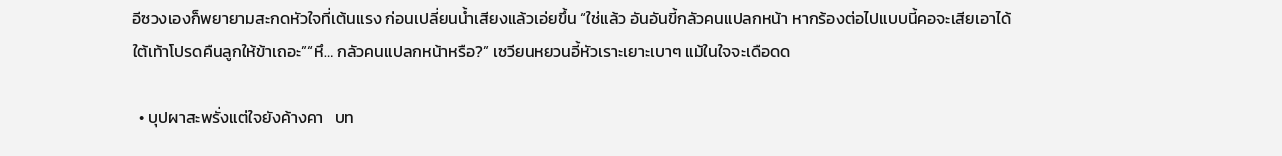อีซวงเองก็พยายามสะกดหัวใจที่เต้นแรง ก่อนเปลี่ยนน้ำเสียงแล้วเอ่ยขึ้น “ใช่แล้ว อันอันขี้กลัวคนแปลกหน้า หากร้องต่อไปแบบนี้คอจะเสียเอาได้ ใต้เท้าโปรดคืนลูกให้ข้าเถอะ”“หึ… กลัวคนแปลกหน้าหรือ?” เซวียนหยวนอี้หัวเราะเยาะเบาๆ แม้ในใจจะเดือดด

  • บุปผาสะพรั่งแต่ใจยังค้างคา   บท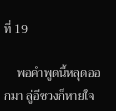ที่ 19

    พอคำพูดนี้หลุดออกมา ลู่อีซวงก็หายใจ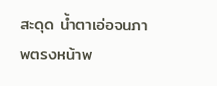สะดุด น้ำตาเอ่อจนภาพตรงหน้าพ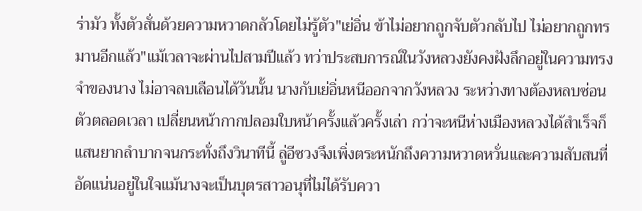ร่ามัว ทั้งตัวสั่นด้วยความหวาดกลัวโดยไม่รู้ตัว"เย่อิ่น ข้าไม่อยากถูกจับตัวกลับไป ไม่อยากถูกทรมานอีกแล้ว"แม้เวลาจะผ่านไปสามปีแล้ว ทว่าประสบการณ์ในวังหลวงยังคงฝังลึกอยู่ในความทรงจำของนาง ไม่อาจลบเลือนได้วันนั้น นางกับเย่อิ่นหนีออกจากวังหลวง ระหว่างทางต้องหลบซ่อนตัวตลอดเวลา เปลี่ยนหน้ากากปลอมใบหน้าครั้งแล้วครั้งเล่า กว่าจะหนีห่างเมืองหลวงได้สำเร็จก็แสนยากลำบากจนกระทั่งถึงวินาทีนี้ ลู่อีซวงจึงเพิ่งตระหนักถึงความหวาดหวั่นและความสับสนที่อัดแน่นอยู่ในใจแม้นางจะเป็นบุตรสาวอนุที่ไม่ได้รับควา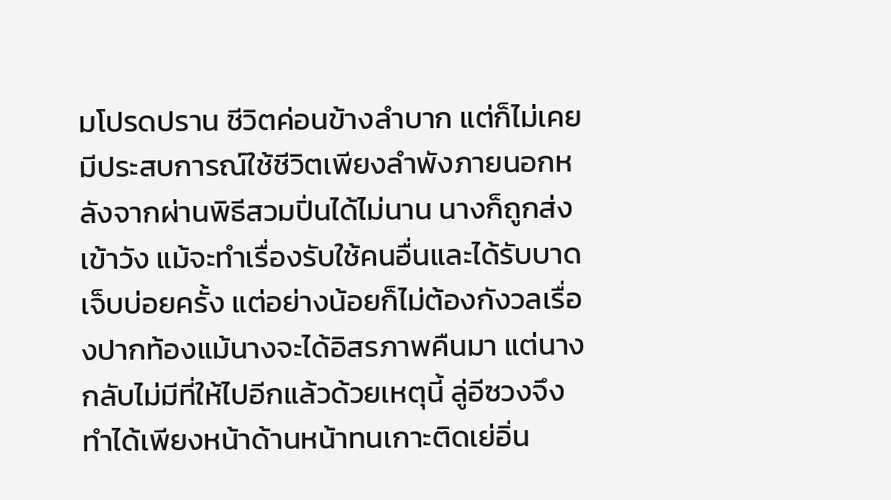มโปรดปราน ชีวิตค่อนข้างลำบาก แต่ก็ไม่เคยมีประสบการณ์ใช้ชีวิตเพียงลำพังภายนอกหลังจากผ่านพิธีสวมปิ่นได้ไม่นาน นางก็ถูกส่งเข้าวัง แม้จะทำเรื่องรับใช้คนอื่นและได้รับบาดเจ็บบ่อยครั้ง แต่อย่างน้อยก็ไม่ต้องกังวลเรื่องปากท้องแม้นางจะได้อิสรภาพคืนมา แต่นางกลับไม่มีที่ให้ไปอีกแล้วด้วยเหตุนี้ ลู่อีซวงจึงทำได้เพียงหน้าด้านหน้าทนเกาะติดเย่อิ่น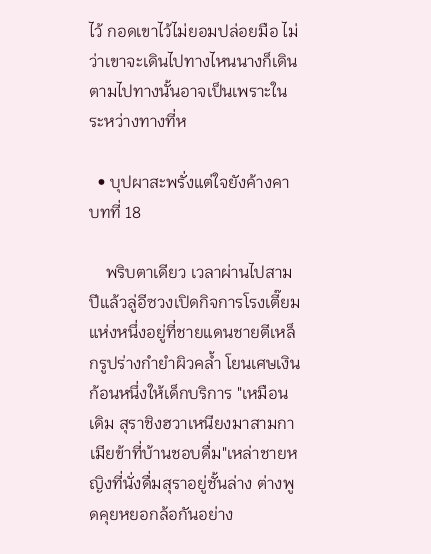ไว้ กอดเขาไว้ไม่ยอมปล่อยมือ ไม่ว่าเขาจะเดินไปทางไหนนางก็เดินตามไปทางนั้นอาจเป็นเพราะในระหว่างทางที่ห

  • บุปผาสะพรั่งแต่ใจยังค้างคา   บทที่ 18

    พริบตาเดียว เวลาผ่านไปสามปีแล้วลู่อีซวงเปิดกิจการโรงเตี๊ยมแห่งหนึ่งอยู่ที่ชายแดนชายตีเหล็กรูปร่างกำยำผิวคล้ำ โยนเศษเงินก้อนหนึ่งให้เด็กบริการ "เหมือนเดิม สุราชิงฮวาเหนียงมาสามกา เมียข้าที่บ้านชอบดื่ม"เหล่าชายหญิงที่นั่งดื่มสุราอยู่ชั้นล่าง ต่างพูดคุยหยอกล้อกันอย่าง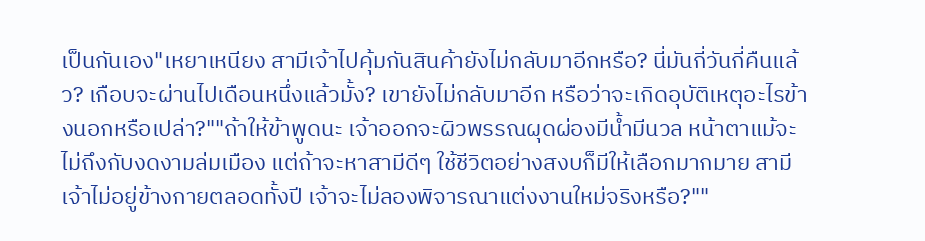เป็นกันเอง"เหยาเหนียง สามีเจ้าไปคุ้มกันสินค้ายังไม่กลับมาอีกหรือ? นี่มันกี่วันกี่คืนแล้ว? เกือบจะผ่านไปเดือนหนึ่งแล้วมั้ง? เขายังไม่กลับมาอีก หรือว่าจะเกิดอุบัติเหตุอะไรข้างนอกหรือเปล่า?""ถ้าให้ข้าพูดนะ เจ้าออกจะผิวพรรณผุดผ่องมีน้ำมีนวล หน้าตาแม้จะไม่ถึงกับงดงามล่มเมือง แต่ถ้าจะหาสามีดีๆ ใช้ชีวิตอย่างสงบก็มีให้เลือกมากมาย สามีเจ้าไม่อยู่ข้างกายตลอดทั้งปี เจ้าจะไม่ลองพิจารณาแต่งงานใหม่จริงหรือ?""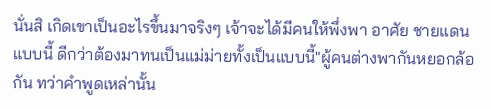นั่นสิ เกิดเขาเป็นอะไรขึ้นมาจริงๆ เจ้าจะได้มีคนให้พึ่งพา อาศัย ชายแดนแบบนี้ ดีกว่าต้องมาทนเป็นแม่ม่ายทั้งเป็นแบบนี้"ผู้คนต่างพากันหยอกล้อกัน ทว่าคำพูดเหล่านั้น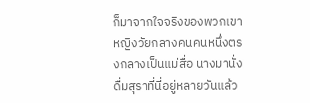ก็มาจากใจจริงของพวกเขาหญิงวัยกลางคนคนหนึ่งตรงกลางเป็นแม่สื่อ นางมานั่งดื่มสุราที่นี่อยู่หลายวันแล้ว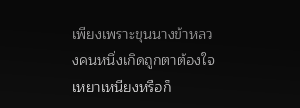เพียงเพราะขุนนางข้าหลวงคนหนึ่งเกิดถูกตาต้องใจเหยาเหนียงหรือก็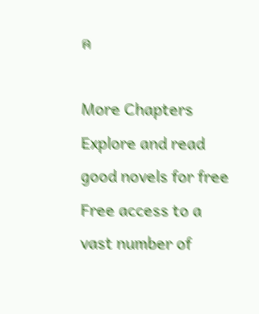ค

More Chapters
Explore and read good novels for free
Free access to a vast number of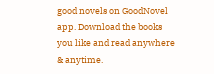good novels on GoodNovel app. Download the books you like and read anywhere & anytime.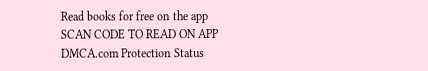Read books for free on the app
SCAN CODE TO READ ON APP
DMCA.com Protection Status